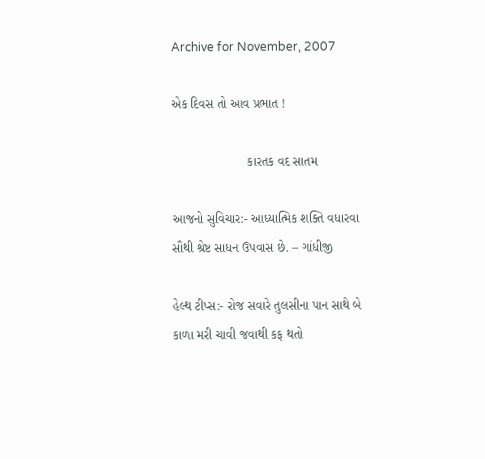Archive for November, 2007

એક દિવસ તો આવ પ્રભાત !

                     કારતક વદ સાતમ

આજનો સુવિચાર:- આધ્યાત્મિક શક્તિ વધારવા સૌથી શ્રેષ્ટ સાધન ઉપવાસ છે. – ગાંધીજી

હેલ્થ ટીપ્સ:- રોજ સવારે તુલસીના પાન સાથે બે કાળા મરી ચાવી જવાથી કફ થતો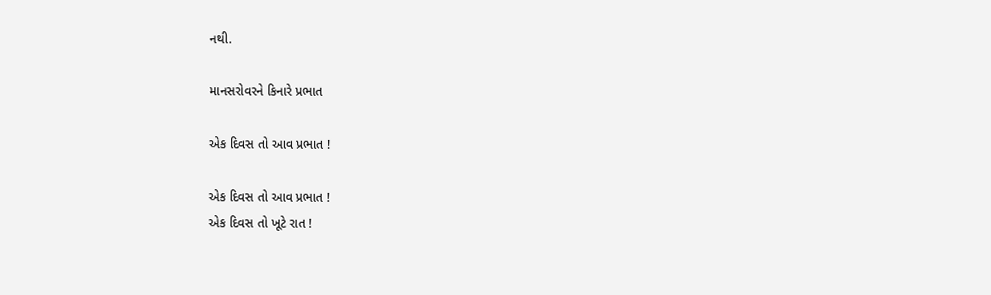નથી.

માનસરોવરને કિનારે પ્રભાત

એક દિવસ તો આવ પ્રભાત !

એક દિવસ તો આવ પ્રભાત !
એક દિવસ તો ખૂટે રાત !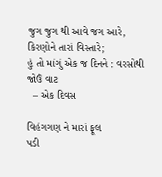જુગ જુગ થી આવે જગ આરે,
કિરણોને તારાં વિસ્તારે;
હું તો માંગું એક જ દિનને : વરસોથી જોઉં વાટ
  – એક દિવસ

વિહંગગણ ને મારાં ફૂલ
પડી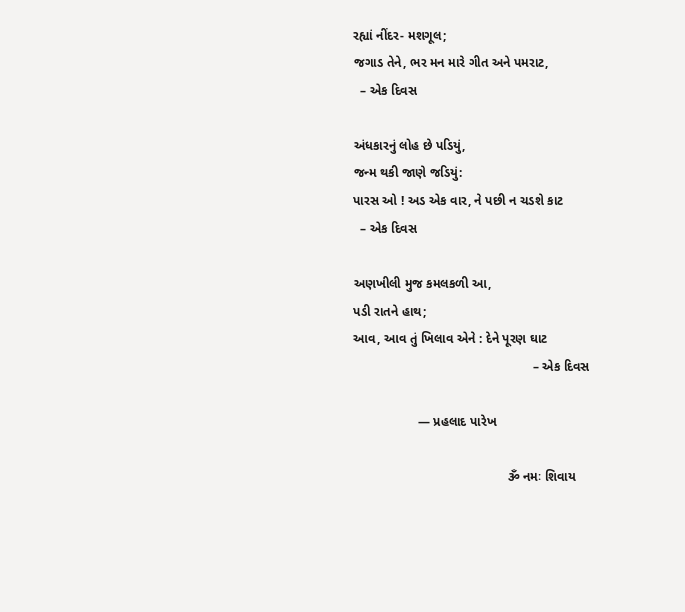રહ્યાં નીંદર- મશગૂલ;
જગાડ તેને, ભર મન મારે ગીત અને પમરાટ,
  – એક દિવસ

અંધકારનું લોહ છે પડિયું,
જન્મ થકી જાણે જડિયું:
પારસ ઓ ! અડ એક વાર, ને પછી ન ચડશે કાટ
  – એક દિવસ

અણખીલી મુજ કમલકળી આ,
પડી રાતને હાથ;
આવ, આવ તું ખિલાવ એને : દેને પૂરણ ઘાટ
                                                  – એક દિવસ

                  — પ્રહલાદ પારેખ

                                           ૐ નમઃ શિવાય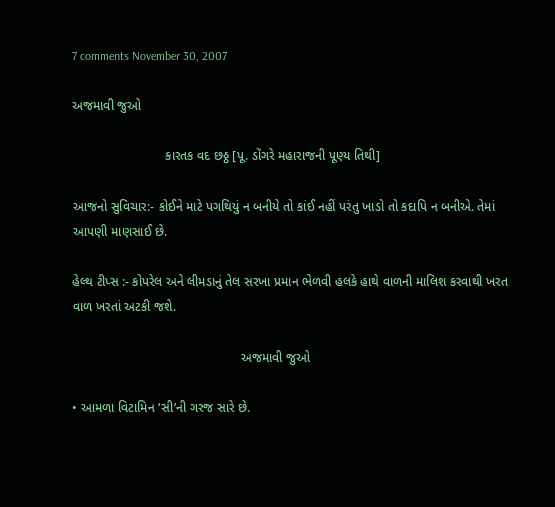7 comments November 30, 2007

અજમાવી જુઓ

                          કારતક વદ છઠ્ઠ [પૂ. ડોંગરે મહારાજની પૂણ્ય તિથી]

આજનો સુવિચાર:- કોઈને માટે પગથિયું ન બનીયે તો કાંઈ નહીં પરંતુ ખાડો તો કદાપિ ન બનીએ. તેમાં આપણી માણસાઈ છે.

હેલ્થ ટીપ્સ :- કોપરેલ અને લીમડાનું તેલ સરખા પ્રમાન ભેળવી હલકે હાથે વાળની માલિશ કરવાથી ખરત વાળ ખરતાં અટકી જશે.

                                               અજમાવી જુઓ

• આમળા વિટામિન ‘સી’ની ગરજ સારે છે.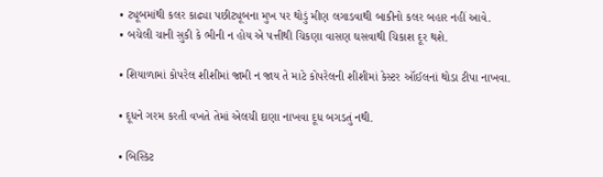• ટ્યૂબમાંથી કલર કાઢ્યા પછીટ્યૂબના મુખ પર થોડું મીણ લગાડવાથી બાકીનો કલર બહાર નહીં આવે.
• બચેલી ચાની સુકી કે ભીની ન હોય એ પત્તીથી ચિકણા વાસણ ઘસવાથી ચિકાશ દૂર થશે.

• શિયાળામાં કોપરેલ શીશીમાં જામી ન જાય તે માટે કોપરેલની શીશીમાં કેસ્ટર ઑઈલનાં થોડા ટીપા નાખવા.

• દૂધને ગરમ કરતી વખતે તેમાં એલચી દાણા નાખવા દૂધ બગડતું નથી.

• બિસ્કિટ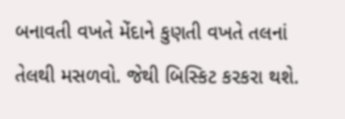બનાવતી વખતે મેંદાને કુણતી વખતે તલનાં તેલથી મસળવો. જેથી બિસ્કિટ કરકરા થશે.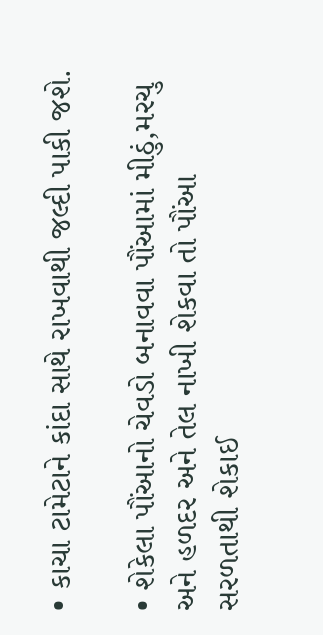• કાચા ટામેટાને કાંદા સાથે રાખવાથી જલ્દી પાકી જશે.

• શેકેલા પૌંઆનો ચેવડો બનાવવા પૌંઆમાં મીઠું,મરચુ અને હળદર અને તેલ નાખી શેકવા તો પૌંઆ સરળતાથી શેકાઈ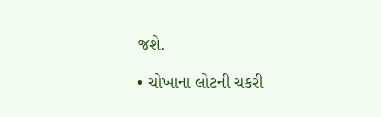જશે.

• ચોખાના લોટની ચકરી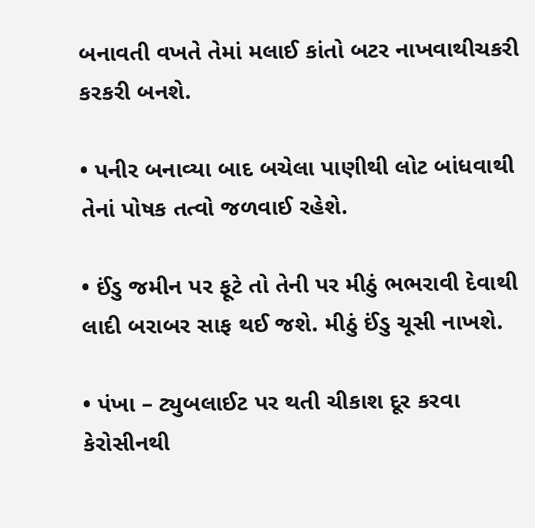બનાવતી વખતે તેમાં મલાઈ કાંતો બટર નાખવાથીચકરી કરકરી બનશે.

• પનીર બનાવ્યા બાદ બચેલા પાણીથી લોટ બાંધવાથી તેનાં પોષક તત્વો જળવાઈ રહેશે.

• ઈંડુ જમીન પર ફૂટે તો તેની પર મીઠું ભભરાવી દેવાથી લાદી બરાબર સાફ થઈ જશે. મીઠું ઈંડુ ચૂસી નાખશે.

• પંખા – ટ્યુબલાઈટ પર થતી ચીકાશ દૂર કરવા કેરોસીનથી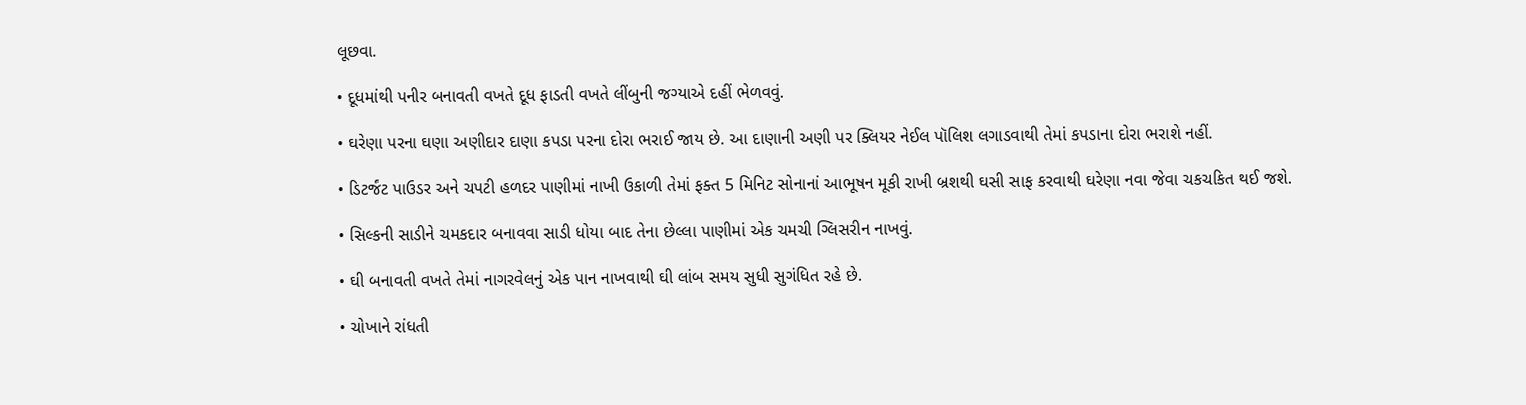લૂછવા.

• દૂધમાંથી પનીર બનાવતી વખતે દૂધ ફાડતી વખતે લીંબુની જગ્યાએ દહીં ભેળવવું.

• ઘરેણા પરના ઘણા અણીદાર દાણા કપડા પરના દોરા ભરાઈ જાય છે. આ દાણાની અણી પર ક્લિયર નેઈલ પૉલિશ લગાડવાથી તેમાં કપડાના દોરા ભરાશે નહીં.

• ડિટર્જંટ પાઉડર અને ચપટી હળદર પાણીમાં નાખી ઉકાળી તેમાં ફક્ત 5 મિનિટ સોનાનાં આભૂષન મૂકી રાખી બ્રશથી ઘસી સાફ કરવાથી ઘરેણા નવા જેવા ચકચકિત થઈ જશે.

• સિલ્કની સાડીને ચમકદાર બનાવવા સાડી ધોયા બાદ તેના છેલ્લા પાણીમાં એક ચમચી ગ્લિસરીન નાખવું.

• ઘી બનાવતી વખતે તેમાં નાગરવેલનું એક પાન નાખવાથી ઘી લાંબ સમય સુધી સુગંધિત રહે છે.

• ચોખાને રાંધતી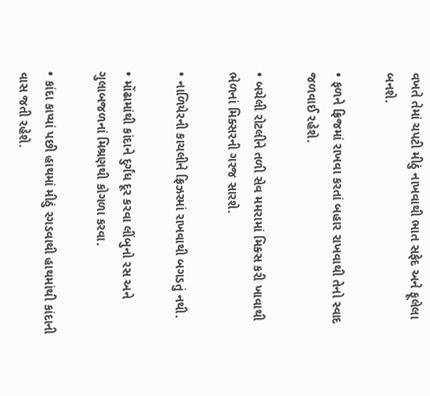વખતે તેમાં ચપટી મીઠું નાખવાથી ભાત સફેદ અને ફૂલેલા બનશે.

• ફળને ફ્રિજમાં રાખવા કરતાં બહાર રાખવાથી તેનો સ્વાદ જળવાઈ રહેશે.

• બચેલી રોટલીને તળી સેવ મમરામાં મિક્સ કરી ખાવાથી ભેળનાં મિક્સરની ગરજ સારશે.

• નાળિયેરની કાચલીને ફ્રિઝરમાં રાખવાથી બગડતું નથી.

• મોંઢામાંથી કાંદાને દુર્ગંધ દૂર કરવા લીંબુનો રસ અને ગુલાબજળનાં મિશ્રણથી કોગળા કરવા.

• કાંદા કાપ્યાં પછી હાથમાં મીઠું રગડવાથી હાથમાંથી કાંદાની વાસ જતી રહેશે.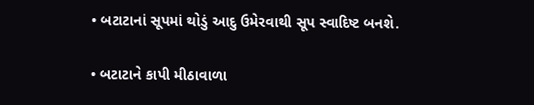• બટાટાનાં સૂપમાં થોડું આદુ ઉમેરવાથી સૂપ સ્વાદિષ્ટ બનશે.

• બટાટાને કાપી મીઠાવાળા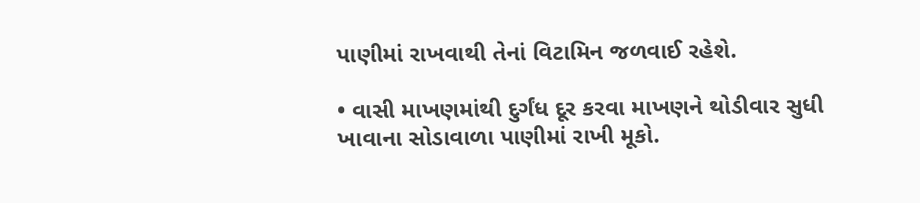પાણીમાં રાખવાથી તેનાં વિટામિન જળવાઈ રહેશે.

• વાસી માખણમાંથી દુર્ગંધ દૂર કરવા માખણને થોડીવાર સુધી ખાવાના સોડાવાળા પાણીમાં રાખી મૂકો.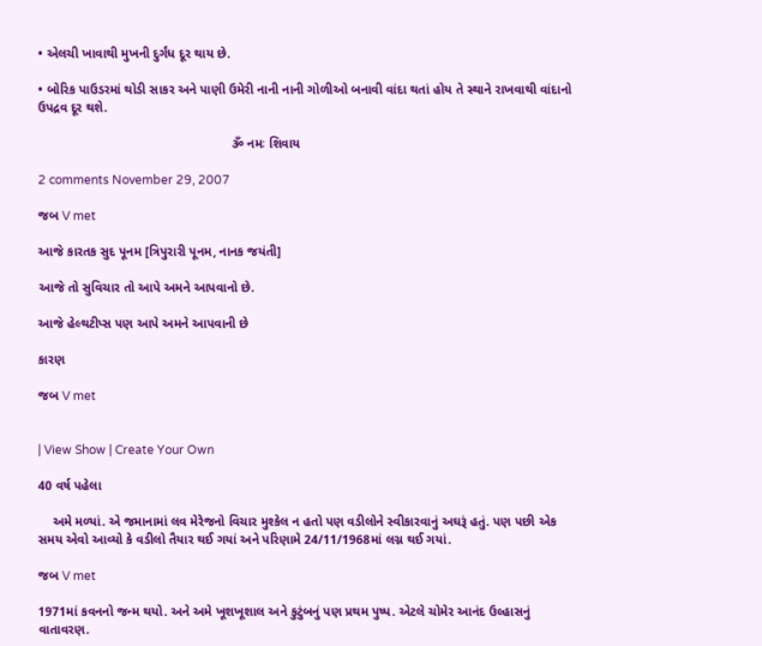• એલચી ખાવાથી મુખની દુર્ગંધ દૂર થાય છે.

• બોરિક પાઉડરમાં થોડી સાકર અને પાણી ઉમેરી નાની નાની ગોળીઓ બનાવી વાંદા થતાં હોય તે સ્થાને રાખવાથી વાંદાનો ઉપદ્રવ દૂર થશે.

                                                      ૐ નમઃ શિવાય

2 comments November 29, 2007

જબ V met

આજે કારતક સુદ પૂનમ [ત્રિપુરારી પૂનમ, નાનક જયંતી]

આજે તો સુવિચાર તો આપે અમને આપવાનો છે.

આજે હેલ્થટીપ્સ પણ આપે અમને આપવાની છે

કારણ

જબ V met


| View Show | Create Your Own

40 વર્ષ પહેલા

    અમે મળ્યાં. એ જમાનામાં લવ મેરેજનો વિચાર મુશ્કેલ ન હતો પણ વડીલોને સ્વીકારવાનું અઘરૂં હતું. પણ પછી એક સમય એવો આવ્યો કે વડીલો તૈયાર થઈ ગયાં અને પરિણામે 24/11/1968માં લગ્ન થઈ ગયાં.

જબ V met

1971માં કવનનો જન્મ થયો. અને અમે ખૂશખૂશાલ અને કુટુંબનું પણ પ્રથમ પુષ્પ. એટલે ચોમેર આનંદ ઉલ્હાસનું વાતાવરણ.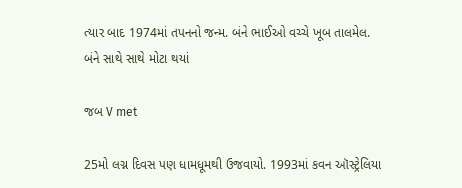ત્યાર બાદ 1974માં તપનનો જન્મ. બંને ભાઈઓ વચ્ચે ખૂબ તાલમેલ. બંને સાથે સાથે મોટા થયાં

જબ V met

25મો લગ્ન દિવસ પણ ધામધૂમથી ઉજવાયો. 1993માં કવન ઑસ્ટ્રેલિયા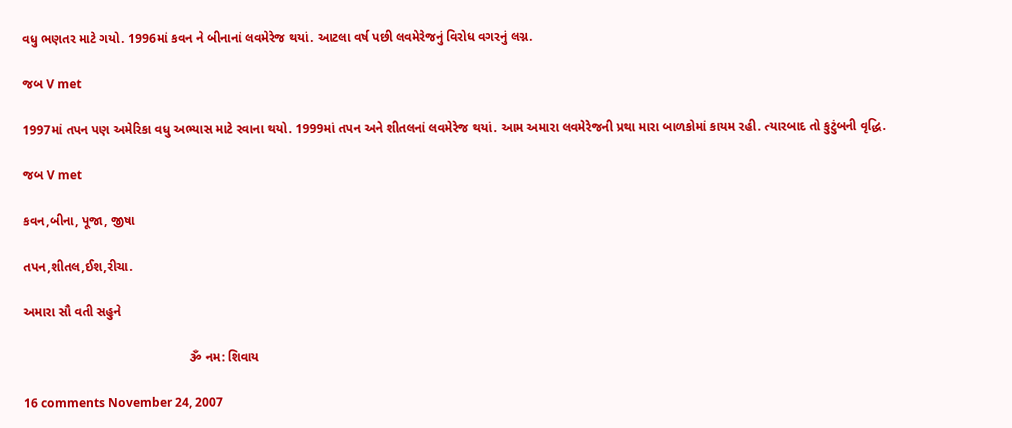વધુ ભણતર માટે ગયો. 1996માં કવન ને બીનાનાં લવમેરેજ થયાં. આટલા વર્ષ પછી લવમેરેજનું વિરોધ વગરનું લગ્ન.

જબ V met

1997માં તપન પણ અમેરિકા વધુ અભ્યાસ માટે રવાના થયો. 1999માં તપન અને શીતલનાં લવમેરેજ થયાં. આમ અમારા લવમેરેજની પ્રથા મારા બાળકોમાં કાયમ રહી. ત્યારબાદ તો કુટુંબની વૃદ્ધિ.

જબ V met

કવન,બીના, પૂજા, જીષા

તપન,શીતલ,ઈશ,રીચા.

અમારા સૌ વતી સહુને

                                              ૐ નમ: શિવાય

16 comments November 24, 2007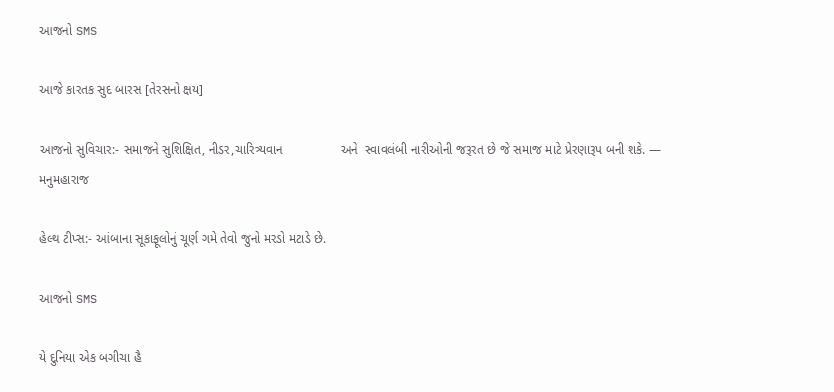આજનો SMS

આજે કારતક સુદ બારસ [તેરસનો ક્ષય]

આજનો સુવિચાર:- સમાજને સુશિક્ષિત, નીડર,ચારિત્ર્યવાન                અને  સ્વાવલંબી નારીઓની જરૂરત છે જે સમાજ માટે પ્રેરણારૂપ બની શકે. — મનુમહારાજ

હેલ્થ ટીપ્સ:- આંબાના સૂકાફૂલોનું ચૂર્ણ ગમે તેવો જુનો મરડો મટાડે છે.

આજનો SMS

યે દુનિયા એક બગીચા હૈ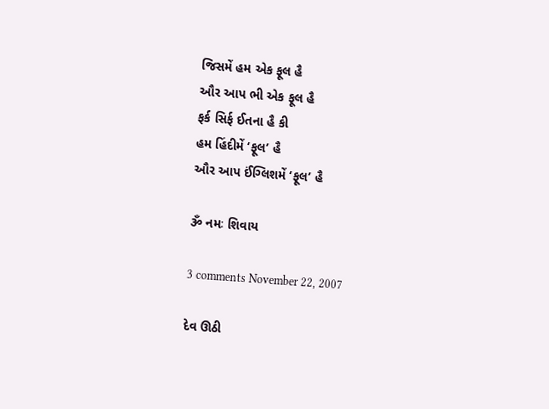જિસમેં હમ એક ફૂલ હૈ
ઔર આપ ભી એક ફૂલ હૈ
ફર્ક સિર્ફ ઈતના હૈ કી
હમ હિંદીમેં ‘ફૂલ’ હૈ
ઔર આપ ઈંગ્લિશમેં ‘ફૂલ’ હૈ

ૐ નમઃ શિવાય

3 comments November 22, 2007

દેવ ઊઠી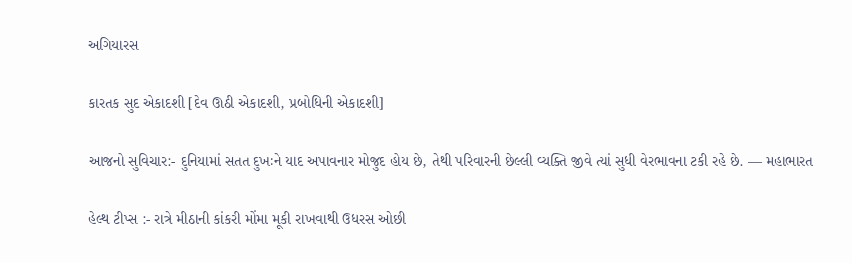અગિયારસ

કારતક સુદ એકાદશી [દેવ ઊઠી એકાદશી, પ્રબોધિની એકાદશી]

આજનો સુવિચાર:- દુનિયામાં સતત દુખઃને યાદ અપાવનાર મોજુદ હોય છે, તેથી પરિવારની છેલ્લી વ્યક્તિ જીવે ત્યાં સુધી વેરભાવના ટકી રહે છે. — મહાભારત

હેલ્થ ટીપ્સ :- રાત્રે મીઠાની કાંકરી મોંમા મૂકી રાખવાથી ઉધરસ ઓછી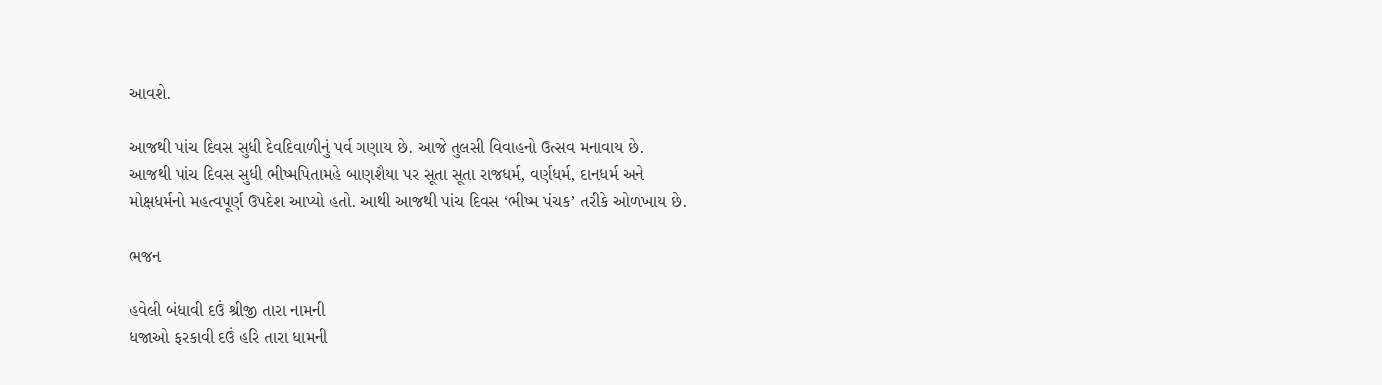આવશે.

આજથી પાંચ દિવસ સુધી દેવદિવાળીનું પર્વ ગણાય છે. આજે તુલસી વિવાહનો ઉત્સવ મનાવાય છે.
આજથી પાંચ દિવસ સુધી ભીષ્મપિતામહે બાણશૈયા પર સૂતા સૂતા રાજધર્મ, વર્ણધર્મ, દાનધર્મ અને મોક્ષધર્મનો મહત્વપૂર્ણ ઉપદેશ આપ્યો હતો. આથી આજથી પાંચ દિવસ ‘ભીષ્મ પંચક’ તરીકે ઓળખાય છે.

ભજન

હવેલી બંધાવી દઉં શ્રીજી તારા નામની
ધજાઓ ફરકાવી દઉં હરિ તારા ધામની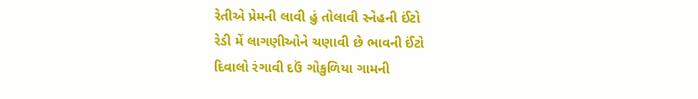રેતીએ પ્રેમની લાવી હું તોલાવી સ્નેહની ઈંટો
રેડી મેં લાગણીઓને ચણાવી છે ભાવની ઈંટો
દિવાલો રંગાવી દઉં ગોકુળિયા ગામની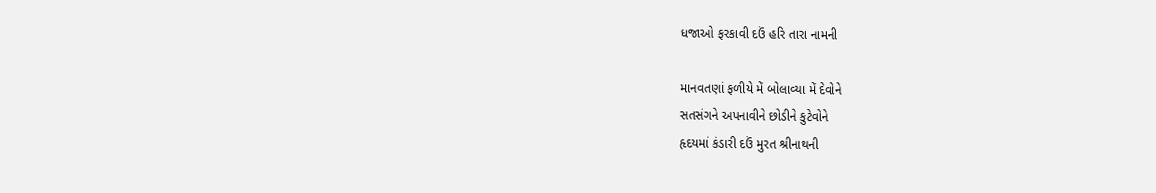ધજાઓ ફરકાવી દઉં હરિ તારા નામની

માનવતણાં ફળીયે મેં બોલાવ્યા મેં દેવોને
સતસંગને અપનાવીને છોડીને કુટેવોને
હૃદયમાં કંડારી દઉં મુરત શ્રીનાથની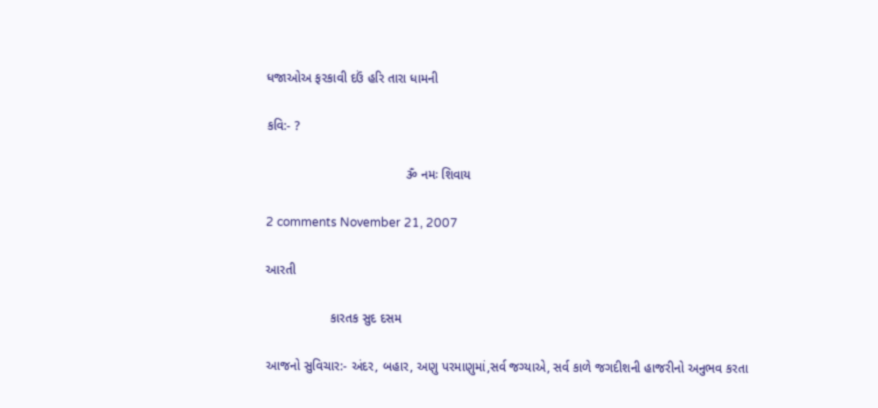ધજાઓઅ ફરકાવી દઉં હરિ તારા ધામની

કવિ:- ?

                                       ૐ નમઃ શિવાય

2 comments November 21, 2007

આરતી

                  કારતક સુદ દસમ

આજનો સુવિચાર:- અંદર, બહાર, અણુ પરમાણુમાં,સર્વ જગ્યાએ, સર્વ કાળે જગદીશની હાજરીનો અનુભવ કરતા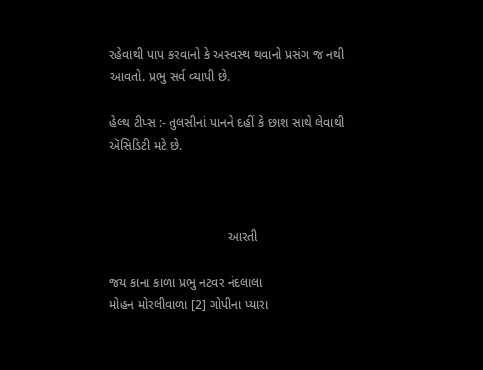રહેવાથી પાપ કરવાનો કે અસ્વસ્થ થવાનો પ્રસંગ જ નથી આવતો. પ્રભુ સર્વ વ્યાપી છે.

હેલ્થ ટીપ્સ :- તુલસીનાં પાનને દહીં કે છાશ સાથે લેવાથી ઍસિડિટી મટે છે.



                                 આરતી

જય કાના કાળા પ્રભુ નટવર નંદલાલા
મોહન મોરલીવાળા [2] ગોપીના પ્યારા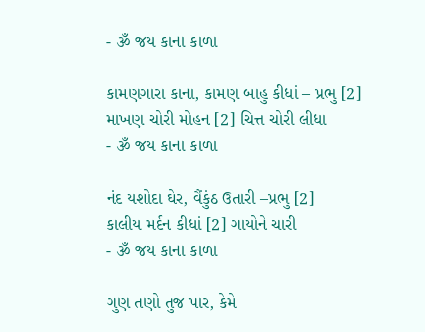- ૐ જય કાના કાળા

કામણગારા કાના, કામણ બાહુ કીધાં – પ્રભુ [2]
માખણ ચોરી મોહન [2] ચિત્ત ચોરી લીધા
- ૐ જય કાના કાળા

નંદ યશોદા ઘેર, વૈંકુંઠ ઉતારી –પ્રભુ [2]
કાલીય મર્દન કીધાં [2] ગાયોને ચારી
- ૐ જય કાના કાળા

ગુણ તણો તુજ પાર, કેમે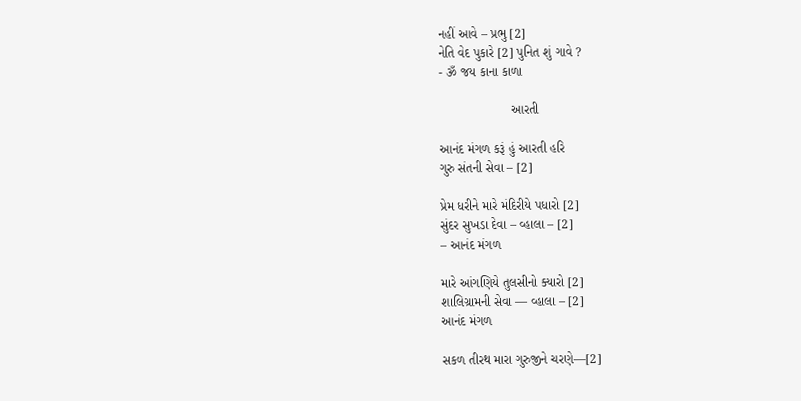નહીં આવે – પ્રભુ [2]
નેતિ વેદ પુકારે [2] પુનિત શું ગાવે ?
- ૐ જય કાના કાળા

                    આરતી

આનંદ મંગળ કરૂં હું આરતી હરિ
ગુરુ સંતની સેવા – [2]

પ્રેમ ધરીને મારે મંદિરીયે પધારો [2]
સુંદર સુખડા દેવા – વ્હાલા – [2]
– આનંદ મંગળ

મારે આંગણિયે તુલસીનો ક્યારો [2]
શાલિગ્રામની સેવા — વ્હાલા – [2]
આનંદ મંગળ

સકળ તીરથ મારા ગુરુજીને ચરણે—[2]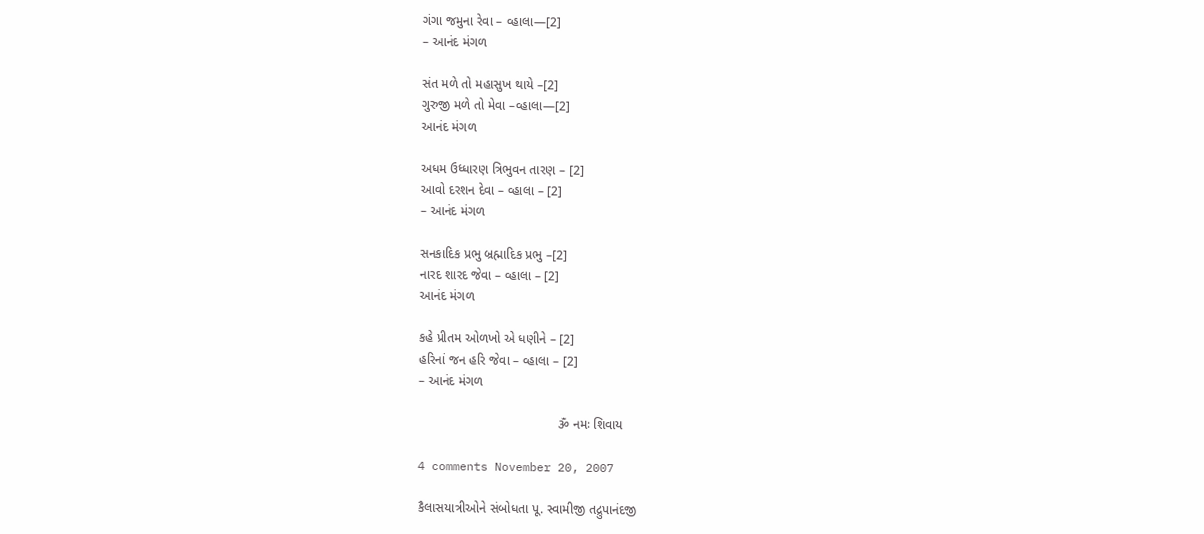ગંગા જમુના રેવા – વ્હાલા—[2]
– આનંદ મંગળ

સંત મળે તો મહાસુખ થાયે –[2]
ગુરુજી મળે તો મેવા –વ્હાલા—[2]
આનંદ મંગળ

અધમ ઉધ્ધારણ ત્રિભુવન તારણ – [2]
આવો દરશન દેવા – વ્હાલા – [2]
– આનંદ મંગળ

સનકાદિક પ્રભુ બ્રહ્માદિક પ્રભુ –[2]
નારદ શારદ જેવા – વ્હાલા – [2]
આનંદ મંગળ

કહે પ્રીતમ ઓળખો એ ધણીને – [2]
હરિનાં જન હરિ જેવા – વ્હાલા – [2]
– આનંદ મંગળ

                                       ૐ નમઃ શિવાય

4 comments November 20, 2007

કૈલાસયાત્રીઓને સંબોધતા પૂ. સ્વામીજી તદ્રુપાનંદજી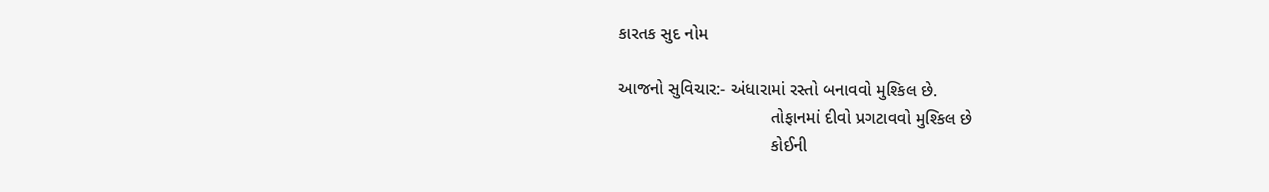કારતક સુદ નોમ

આજનો સુવિચાર:- અંધારામાં રસ્તો બનાવવો મુશ્કિલ છે.
                                તોફાનમાં દીવો પ્રગટાવવો મુશ્કિલ છે
                                કોઈની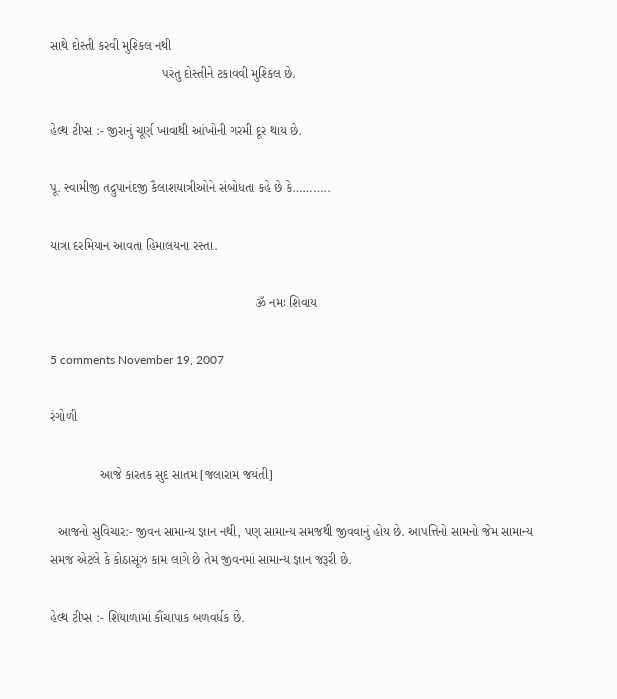સાથે દોસ્તી કરવી મુશ્કિલ નથી
                               પરંતુ દોસ્તીને ટકાવવી મુશ્કિલ છે.

હેલ્થ ટીપ્સ :- જીરાનું ચૂર્ણ ખાવાથી આંખોની ગરમી દૂર થાય છે.

પૂ. સ્વામીજી તદ્રુપાનંદજી કૈલાશયાત્રીઓને સંબોધતા કહે છે કે………..

યાત્રા દરમિયાન આવતા હિમાલયના રસ્તા.

                                                         ૐ નમઃ શિવાય

5 comments November 19, 2007

રંગોળી

              આજે કારતક સુદ સાતમ [જલારામ જયંતી]

  આજનો સુવિચાર:- જીવન સામાન્ય જ્ઞાન નથી, પણ સામાન્ય સમજથી જીવવાનું હોય છે. આપત્તિનો સામનો જેમ સામાન્ય સમજ એટલે કે કોઠાસૂઝ કામ લાગે છે તેમ જીવનમાં સામાન્ય જ્ઞાન જરૂરી છે.

હેલ્થ ટીપ્સ :- શિયાળામાં કૌંચાપાક બળવર્ધક છે.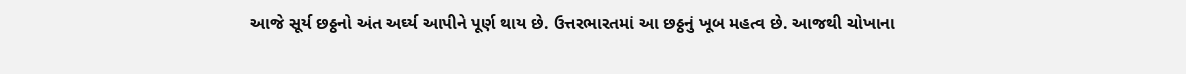આજે સૂર્ય છઠ્ઠનો અંત અર્ઘ્ય આપીને પૂર્ણ થાય છે. ઉત્તરભારતમાં આ છઠ્ઠનું ખૂબ મહત્વ છે. આજથી ચોખાના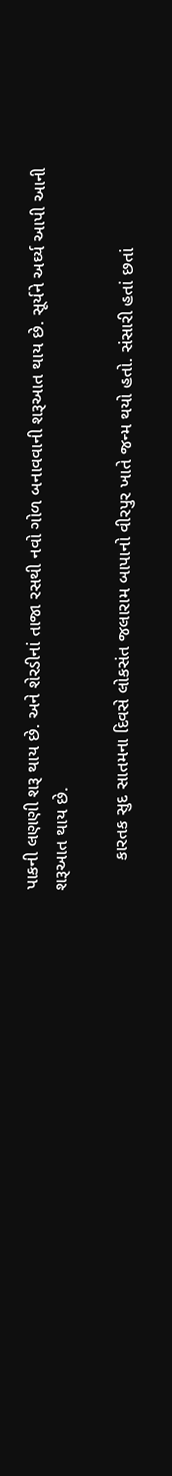પાકની લણણી શરૂ થાય છે. અને શેરડીનાં તાજા રસથી નવો ગોળ બનાવવાની શરૂઆત થાય છે. સૂર્યને અર્ઘ્ય આપી આની શરૂઆત થાય છે.

      કારતક સુદ સાતમના દિવસે લોકસંત જલારામ બાપાનો વીરપુર ખાતે જન્મ થયો હતો. સંસારી હતાં છતાં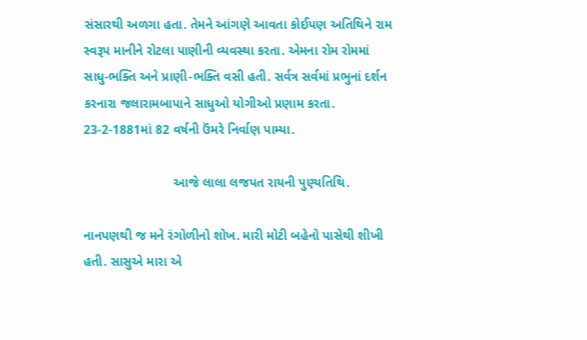સંસારથી અળગા હતા. તેમને આંગણે આવતા કોઈપણ અતિથિને રામ સ્વરૂપ માનીને રોટલા પાણીની વ્યવસ્થા કરતા. એમના રોમ રોમમાં સાધુ-ભક્તિ અને પ્રાણી-ભક્તિ વસી હતી. સર્વત્ર સર્વમાં પ્રભુનાં દર્શન કરનારા જલારામબાપાને સાધુઓ યોગીઓ પ્રણામ કરતા. 23-2-1881માં 82 વર્ષની ઉંમરે નિર્વાણ પામ્યા.

                         આજે લાલા લજપત રાયની પુણ્યતિથિ.

નાનપણથી જ મને રંગોળીનો શોખ. મારી મોટી બહેનો પાસેથી શીખી હતી. સાસુએ મારા એ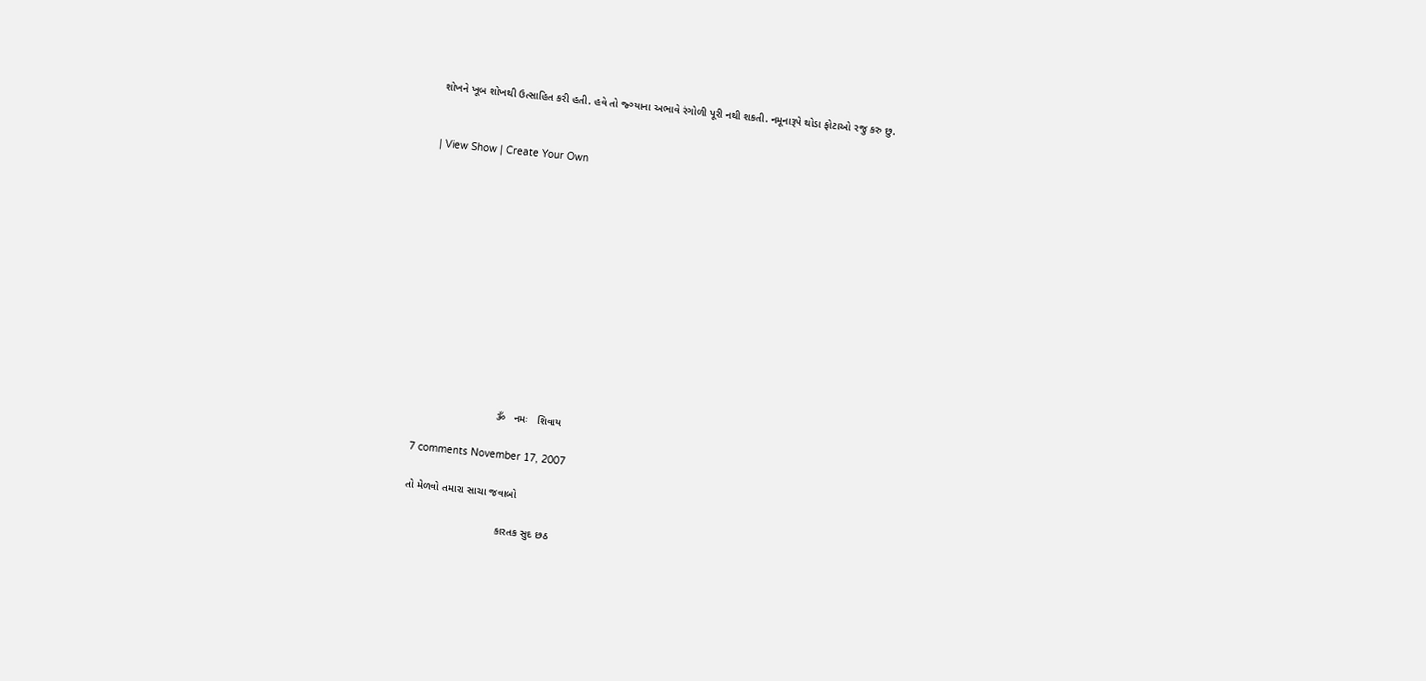શોખને ખૂબ શોખથી ઉત્સાહિત કરી હતી. હવે તો જ્ગ્યાના અભાવે રંગોળી પૂરી નથી શકતી. નમૂનારૂપે થોડા ફોટાઓ રજુ કરુ છુ.


| View Show | Create Your Own













                            ૐ   નમઃ   શિવાય

7 comments November 17, 2007

તો મેળવો તમારા સાચા જવાબો

                               કારતક સુદ છઠ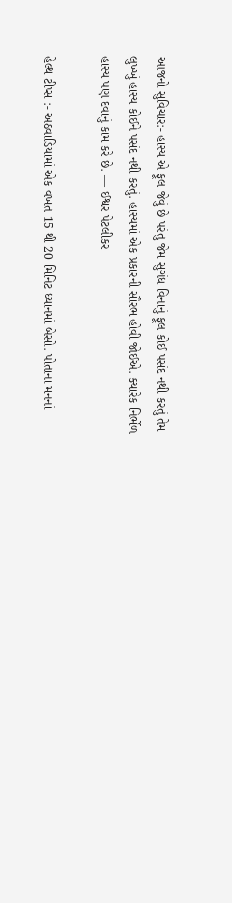આજનો સુવિચાર:- હાસ્ય એ ફૂલ જેવું છે પરંતુ જેમ સુગંધ વિનાનું ફૂલ કોઈ પસંદ નથી કરતું તેમ લુખ્ખું હાસ્ય કોઈને પસંદ નથી કરતું. હાસ્યમાં એક પ્રકારની સૌરભ હોવી જોઈએ. ક્યારેક નિર્ભેળ હાસ્ય પણ દવાનું કામ કરે છે. — ઈશ્વર પેટલીકર

હેલ્થ ટીપ્સ :- અઠવાડિયામાં એક વખત 15 થી 20 મિનિટ ધ્યાનમાં બેસો. પોતાના મનનાં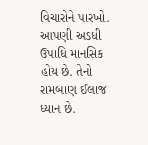વિચારોને પારખો. આપણી અડધી ઉપાધિ માનસિક હોય છે. તેનો રામબાણ ઈલાજ ધ્યાન છે.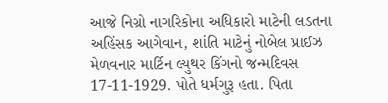આજે નિગ્રો નાગરિકોના અધિકારો માટેની લડતના અહિંસક આગેવાન, શાંતિ માટેનું નોબેલ પ્રાઈઝ મેળવનાર માર્ટિન લ્યુથર કિંગનો જન્મદિવસ 17-11-1929. પોતે ધર્મગુરૂ હતા. પિતા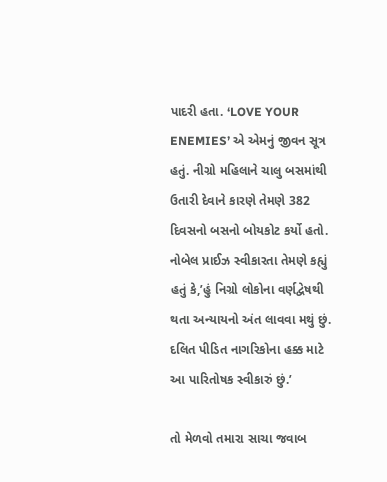પાદરી હતા. ‘LOVE YOUR ENEMIES’ એ એમનું જીવન સૂત્ર હતું. નીગ્રો મહિલાને ચાલુ બસમાંથી ઉતારી દેવાને કારણે તેમણે 382 દિવસનો બસનો બોયકોટ કર્યો હતો. નોબેલ પ્રાઈઝ સ્વીકારતા તેમણે કહ્યું હતું કે,’હું નિગ્રો લોકોના વર્ણદ્વેષથી થતા અન્યાયનો અંત લાવવા મથું છું. દલિત પીડિત નાગરિકોના હક્ક માટે આ પારિતોષક સ્વીકારું છું.’

તો મેળવો તમારા સાચા જવાબ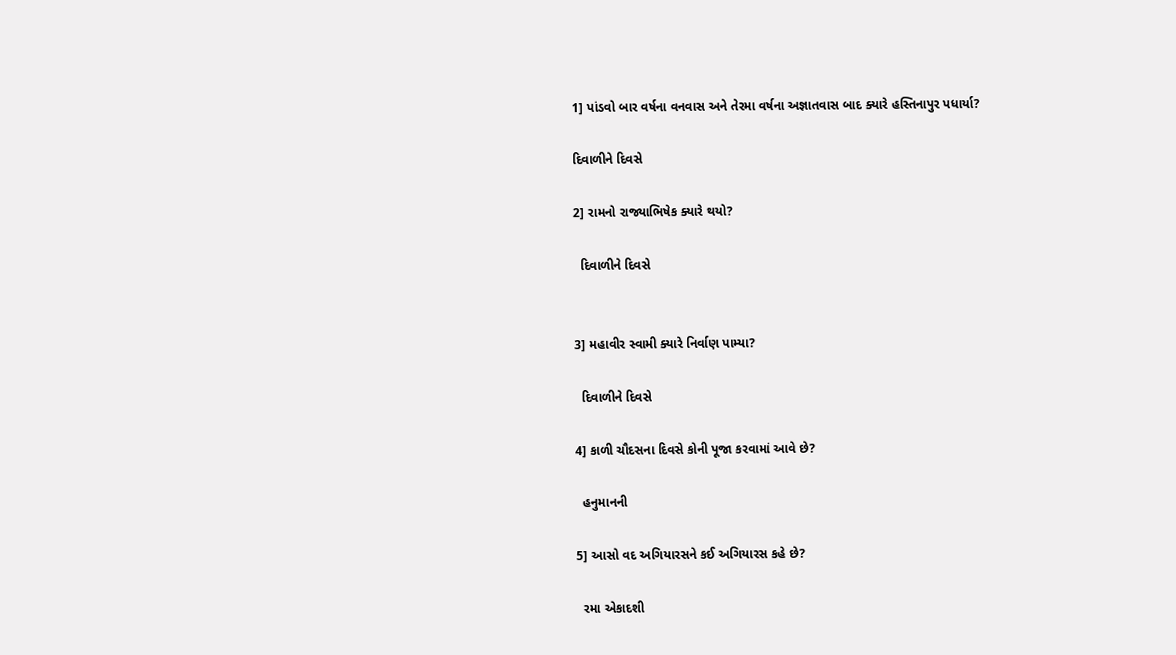1] પાંડવો બાર વર્ષના વનવાસ અને તેરમા વર્ષના અજ્ઞાતવાસ બાદ ક્યારે હસ્તિનાપુર પધાર્યા?

દિવાળીને દિવસે

2] રામનો રાજ્યાભિષેક ક્યારે થયો?

  દિવાળીને દિવસે


3] મહાવીર સ્વામી ક્યારે નિર્વાણ પામ્યા?

  દિવાળીને દિવસે

4] કાળી ચૌદસના દિવસે કોની પૂજા કરવામાં આવે છે?

  હનુમાનની

5] આસો વદ અગિયારસને કઈ અગિયારસ કહે છે?

  રમા એકાદશી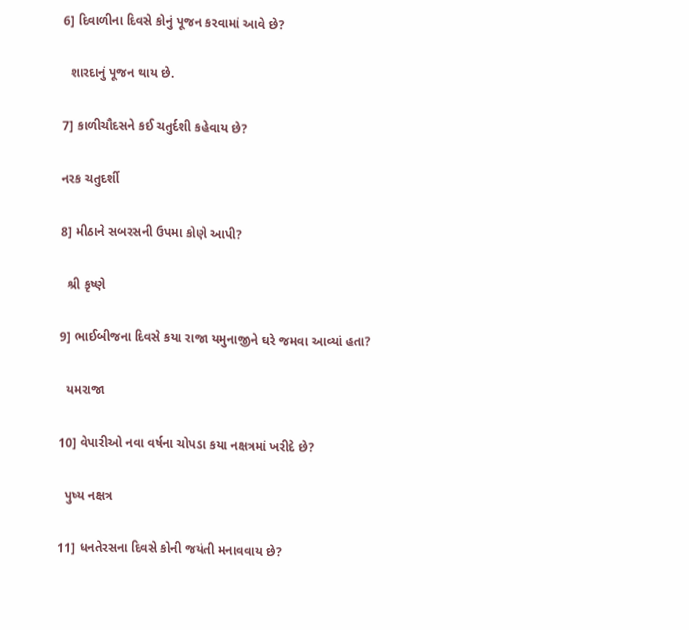6] દિવાળીના દિવસે કોનું પૂજન કરવામાં આવે છે?

  શારદાનું પૂજન થાય છે.

7] કાળીચૌદસને કઈ ચતુર્દશી કહેવાય છે?

નરક ચતુદર્શી

8] મીઠાને સબરસની ઉપમા કોણે આપી?

  શ્રી કૃષ્ણે

9] ભાઈબીજના દિવસે કયા રાજા યમુનાજીને ઘરે જમવા આવ્યાં હતા?

  યમરાજા

10] વેપારીઓ નવા વર્ષના ચોપડા કયા નક્ષત્રમાં ખરીદે છે?

  પુષ્ય નક્ષત્ર

11] ધનતેરસના દિવસે કોની જયંતી મનાવવાય છે?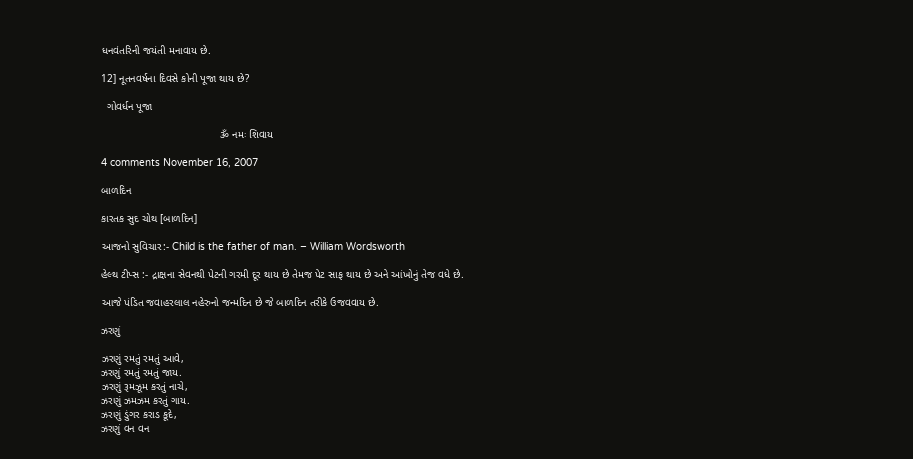ધનવંતરિની જયંતી મનાવાય છે.

12] નૂતનવર્ષના દિવસે કોની પૂજા થાય છે?

  ગોવર્ધન પૂજા

                                        ૐ નમઃ શિવાય

4 comments November 16, 2007

બાળદિન

કારતક સુદ ચોથ [બાળદિન]

આજનો સુવિચાર:- Child is the father of man. – William Wordsworth

હેલ્થ ટીપ્સ :- દ્રાક્ષના સેવનથી પેટની ગરમી દૂર થાય છે તેમજ પેટ સાફ થાય છે અને આંખોનું તેજ વધે છે.

આજે પંડિત જવાહરલાલ નહેરુનો જન્મદિન છે જે બાળદિન તરીકે ઉજવવાય છે.

ઝરણું

ઝરણું રમતું રમતું આવે,
ઝરણું રમતું રમતું જાય.
ઝરણું રૂમઝૂમ કરતું નાચે,
ઝરણું ઝમઝમ કરતું ગાય.
ઝરણું ડુંગર કરાડ કૂદે,
ઝરણું વન વન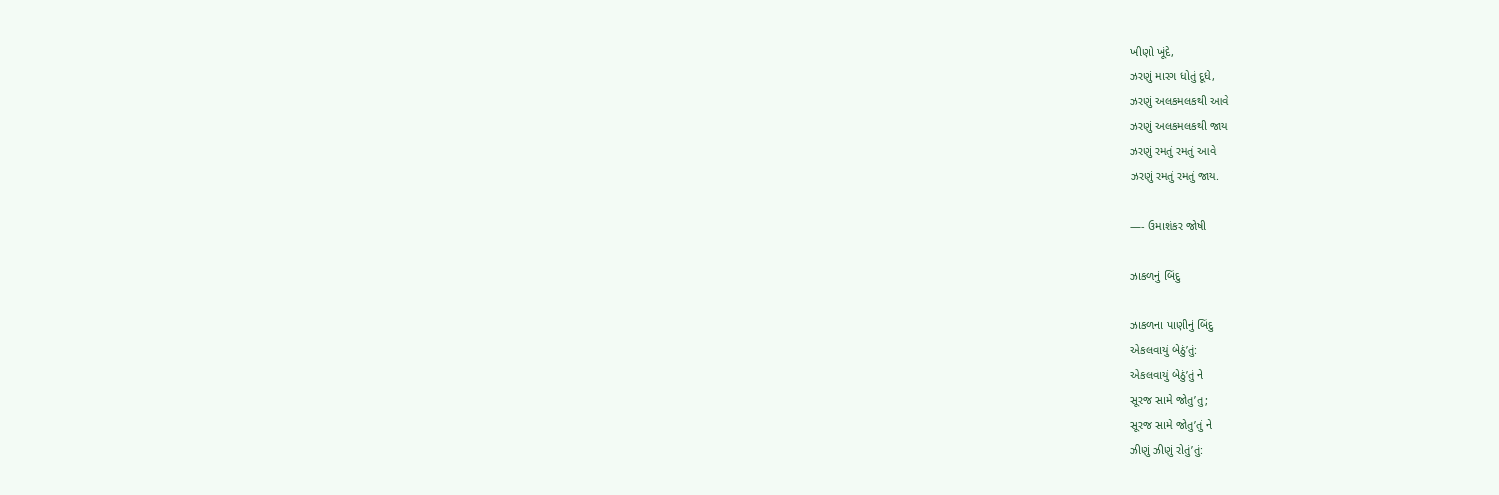ખીણો ખૂંદે,
ઝરણું મારગ ધોતું દૂધે,
ઝરણું અલકમલકથી આવે
ઝરણું અલકમલકથી જાય
ઝરણું રમતું રમતું આવે
ઝરણું રમતું રમતું જાય.

—- ઉમાશંકર જોષી

ઝાકળનું બિંદુ

ઝાકળના પાણીનું બિંદુ
એકલવાયું બેઠું’તું:
એકલવાયું બેઠું’તું ને
સૂરજ સામે જોતુ’તુ;
સૂરજ સામે જોતુ’તું ને
ઝીણું ઝીણું રોતું’તું: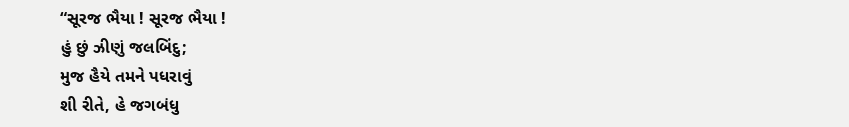“સૂરજ ભૈયા ! સૂરજ ભૈયા !
હું છું ઝીણું જલબિંદુ;
મુજ હૈયે તમને પધરાવું
શી રીતે, હે જગબંધુ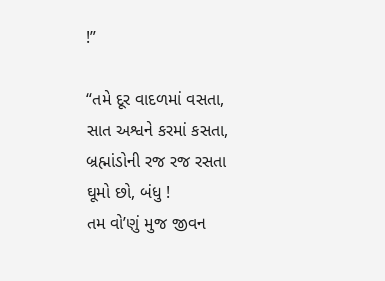!”

“તમે દૂર વાદળમાં વસતા,
સાત અશ્વને કરમાં કસતા,
બ્રહ્માંડોની રજ રજ રસતા
ઘૂમો છો, બંધુ !
તમ વો’ણું મુજ જીવન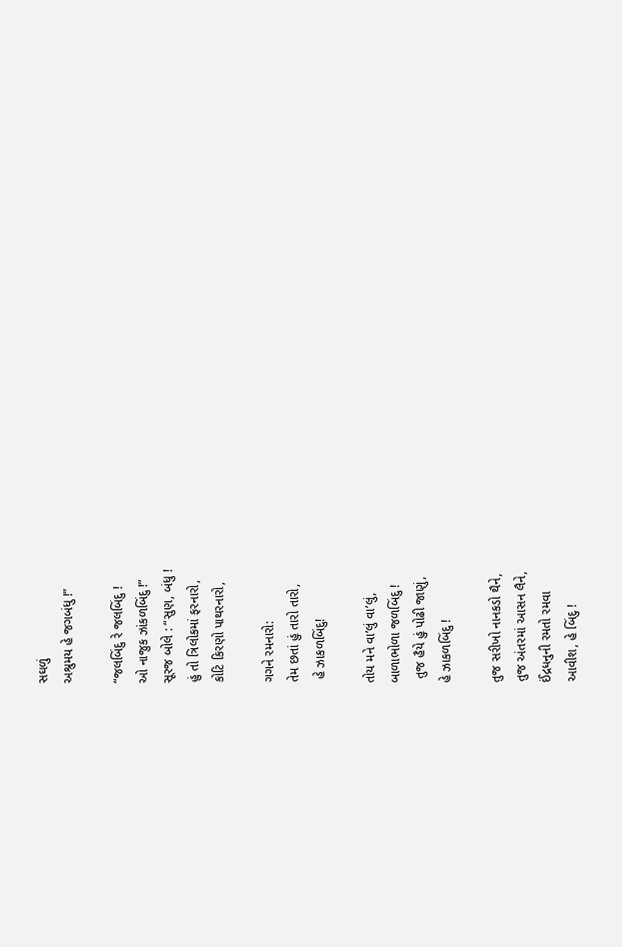સઘળું
અશ્રુમય હે જગબંધુ !”

“જલબિંદુ રે જલબિંદુ !
ઓ નાજુક ઝાંકળબિંદુ !”
સૂરજ બોલે : “સુણ, બંધુ !
હું તો ત્રિલોકમાં ફરનારો,
કોટિ કિરણો પાથરનારો,

ગગને રમનારો:
તેમ છતાં હું તારો તારો,
 હે ઝાકળબિંદુ!

તોય મને વા’લું વા’લું,
બાળાભોળા જળબિંદુ !
 તુજ હૈયે હું પોઢી જાણું,
હે ઝાકળબિંદુ !

તુજ સરીખો નાનકડો થૈને,
તુજ અંતરમાં આસન લૈને,
ઈંદ્રધનુની રમતો રમવા
આવીશ, હે બિંદુ !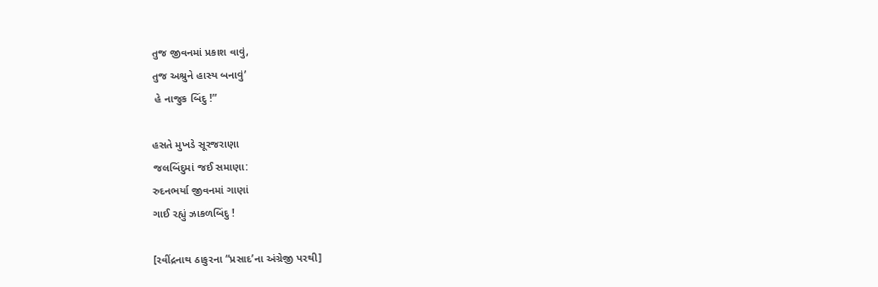તુજ જીવનમાં પ્રકાશ વાવું,
તુજ અશ્રુને હાસ્ય બનાવું’
 હે નાજુક બિંદુ !”

હસતે મુખડે સૂરજરાણા
જલબિંદુમાં જઈ સમાણા:
રુદનભર્યા જીવનમાં ગાણાં
ગાઈ રહ્યું ઝાકળબિંદુ !

[રવીંદ્રનાથ ઠાકુરના “પ્રસાદ’ના અંગ્રેજી પરથી]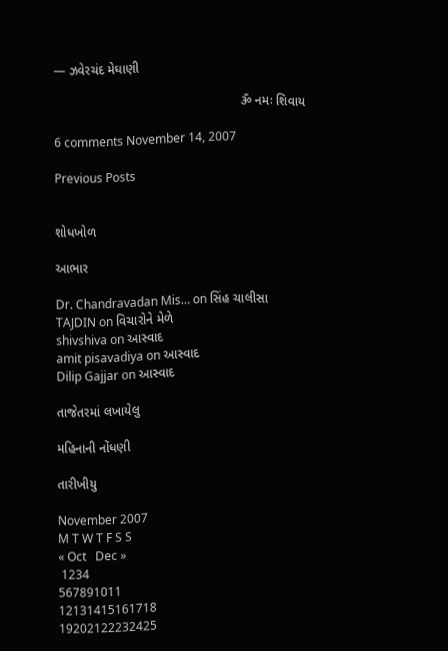— ઝવેરચંદ મેઘાણી

                                                    ૐ નમઃ શિવાય

6 comments November 14, 2007

Previous Posts


શોધખોળ

આભાર

Dr. Chandravadan Mis… on સિંહ ચાલીસા
TAJDIN on વિચારોને મેળે
shivshiva on આસ્વાદ
amit pisavadiya on આસ્વાદ
Dilip Gajjar on આસ્વાદ

તાજેતરમાં લખાયેલુ

મહિનાની નોંધણી

તારીખીયુ

November 2007
M T W T F S S
« Oct   Dec »
 1234
567891011
12131415161718
19202122232425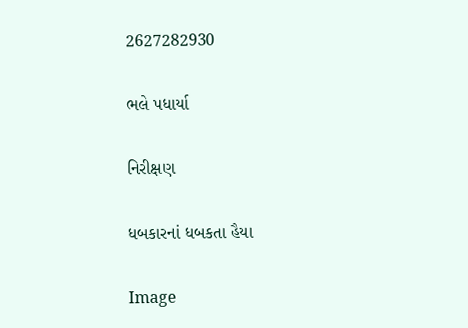2627282930

ભલે પધાર્યા

નિરીક્ષણ

ધબકારનાં ધબકતા હૈયા

Image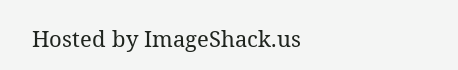Hosted by ImageShack.us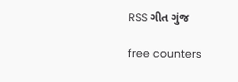RSS ગીત ગુંજ

free counters